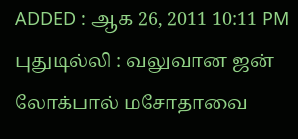ADDED : ஆக 26, 2011 10:11 PM
புதுடில்லி : வலுவான ஜன் லோக்பால் மசோதாவை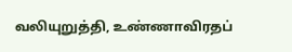வலியுறுத்தி, உண்ணாவிரதப்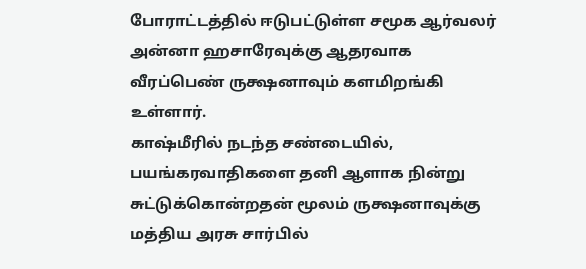போராட்டத்தில் ஈடுபட்டுள்ள சமூக ஆர்வலர் அன்னா ஹசாரேவுக்கு ஆதரவாக வீரப்பெண் ருக்ஷனாவும் களமிறங்கி உள்ளார்.
காஷ்மீரில் நடந்த சண்டையில், பயங்கரவாதிகளை தனி ஆளாக நின்று சுட்டுக்கொன்றதன் மூலம் ருக்ஷனாவுக்கு மத்திய அரசு சார்பில்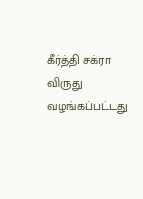கீர்த்தி சக்ரா விருது வழங்கப்பட்டது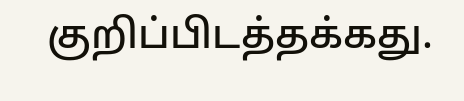குறிப்பிடத்தக்கது.